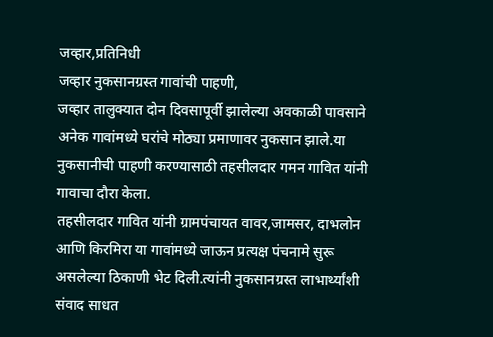जव्हार,प्रतिनिधी
जव्हार नुकसानग्रस्त गावांची पाहणी,
जव्हार तालुक्यात दोन दिवसापूर्वी झालेल्या अवकाळी पावसाने अनेक गावांमध्ये घरांचे मोठ्या प्रमाणावर नुकसान झाले.या नुकसानीची पाहणी करण्यासाठी तहसीलदार गमन गावित यांनी गावाचा दौरा केला.
तहसीलदार गावित यांनी ग्रामपंचायत वावर,जामसर, दाभलोन आणि किरमिरा या गावांमध्ये जाऊन प्रत्यक्ष पंचनामे सुरू असलेल्या ठिकाणी भेट दिली.त्यांनी नुकसानग्रस्त लाभार्थ्यांशी संवाद साधत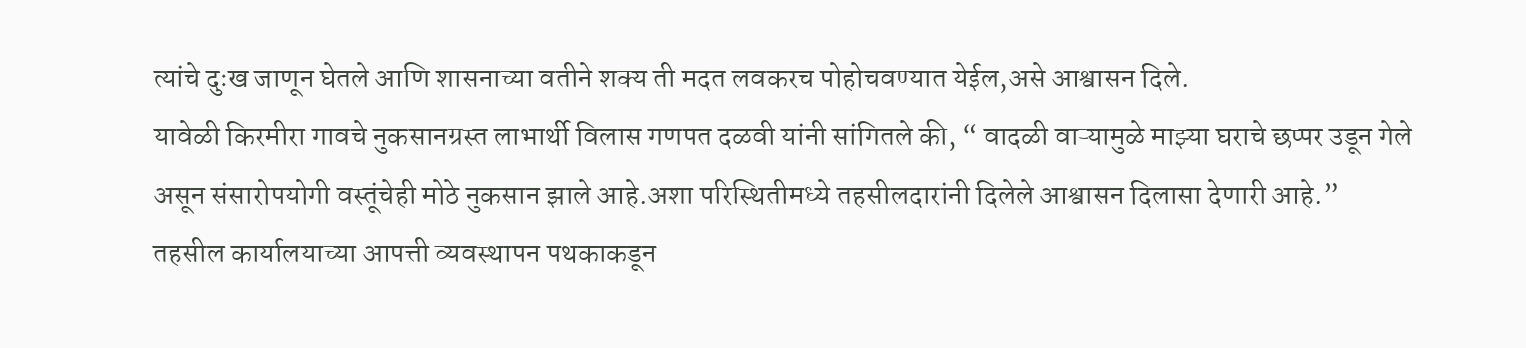त्यांचे दुःख जाणून घेतले आणि शासनाच्या वतीने शक्य ती मदत लवकरच पोहोचवण्यात येईल,असे आश्वासन दिले.
यावेळी किरमीरा गावचे नुकसानग्रस्त लाभार्थी विलास गणपत दळवी यांनी सांगितले की, “ वादळी वाऱ्यामुळे माझ्या घराचे छप्पर उडून गेले असून संसारोपयोगी वस्तूंचेही मोठे नुकसान झाले आहे.अशा परिस्थितीमध्ये तहसीलदारांनी दिलेले आश्वासन दिलासा देणारी आहे.”
तहसील कार्यालयाच्या आपत्ती व्यवस्थापन पथकाकडून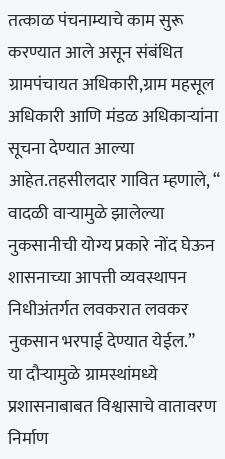तत्काळ पंचनाम्याचे काम सुरू करण्यात आले असून संबंधित ग्रामपंचायत अधिकारी,ग्राम महसूल अधिकारी आणि मंडळ अधिकाऱ्यांना सूचना देण्यात आल्या आहेत.तहसीलदार गावित म्हणाले, “ वादळी वाऱ्यामुळे झालेल्या नुकसानीची योग्य प्रकारे नोंद घेऊन शासनाच्या आपत्ती व्यवस्थापन निधीअंतर्गत लवकरात लवकर नुकसान भरपाई देण्यात येईल.”
या दौऱ्यामुळे ग्रामस्थांमध्ये प्रशासनाबाबत विश्वासाचे वातावरण निर्माण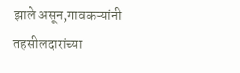झाले असून,गावकऱ्यांनी तहसीलदारांच्या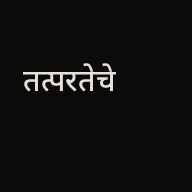तत्परतेचे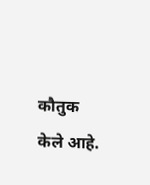कौतुक केले आहे.